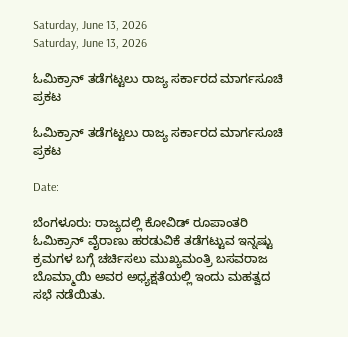Saturday, June 13, 2026
Saturday, June 13, 2026

ಓಮಿಕ್ರಾನ್ ತಡೆಗಟ್ಟಲು ರಾಜ್ಯ ಸರ್ಕಾರದ ಮಾರ್ಗಸೂಚಿ ಪ್ರಕಟ

ಓಮಿಕ್ರಾನ್ ತಡೆಗಟ್ಟಲು ರಾಜ್ಯ ಸರ್ಕಾರದ ಮಾರ್ಗಸೂಚಿ ಪ್ರಕಟ

Date:

ಬೆಂಗಳೂರು: ರಾಜ್ಯದಲ್ಲಿ ಕೋವಿಡ್ ರೂಪಾಂತರಿ ಓಮಿಕ್ರಾನ್ ವೈರಾಣು ಹರಡುವಿಕೆ ತಡೆಗಟ್ಟುವ ಇನ್ನಷ್ಟು ಕ್ರಮಗಳ ಬಗ್ಗೆ ಚರ್ಚಿಸಲು ಮುಖ್ಯಮಂತ್ರಿ ಬಸವರಾಜ ಬೊಮ್ಮಾಯಿ ಅವರ ಅಧ್ಯಕ್ಷತೆಯಲ್ಲಿ ಇಂದು ಮಹತ್ವದ ಸಭೆ ನಡೆಯಿತು.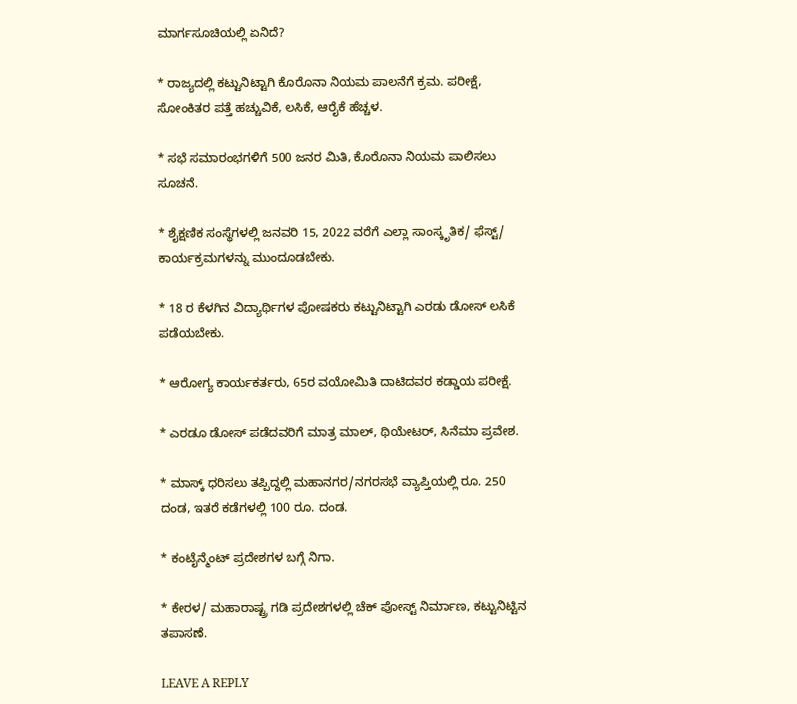ಮಾರ್ಗಸೂಚಿಯಲ್ಲಿ ಏನಿದೆ?

* ರಾಜ್ಯದಲ್ಲಿ ಕಟ್ಟುನಿಟ್ಟಾಗಿ ಕೊರೊನಾ ನಿಯಮ ಪಾಲನೆಗೆ ಕ್ರಮ. ಪರೀಕ್ಷೆ, ಸೋಂಕಿತರ ಪತ್ತೆ ಹಚ್ಚುವಿಕೆ, ಲಸಿಕೆ, ಆರೈಕೆ ಹೆಚ್ಚಳ.

* ಸಭೆ ಸಮಾರಂಭಗಳಿಗೆ 500 ಜನರ ಮಿತಿ, ಕೊರೊನಾ ನಿಯಮ ಪಾಲಿಸಲು ಸೂಚನೆ.

* ಶೈಕ್ಷಣಿಕ ಸಂಸ್ಥೆಗಳಲ್ಲಿ ಜನವರಿ 15, 2022 ವರೆಗೆ ಎಲ್ಲಾ ಸಾಂಸ್ಕೃತಿಕ/ ಫೆಸ್ಟ್/ ಕಾರ್ಯಕ್ರಮಗಳನ್ನು ಮುಂದೂಡಬೇಕು.

* 18 ರ ಕೆಳಗಿನ ವಿದ್ಯಾರ್ಥಿಗಳ ಪೋಷಕರು ಕಟ್ಟುನಿಟ್ಟಾಗಿ ಎರಡು ಡೋಸ್ ಲಸಿಕೆ ಪಡೆಯಬೇಕು.

* ಆರೋಗ್ಯ ಕಾರ್ಯಕರ್ತರು, 65ರ ವಯೋಮಿತಿ ದಾಟಿದವರ ಕಡ್ಡಾಯ ಪರೀಕ್ಷೆ.

* ಎರಡೂ ಡೋಸ್ ಪಡೆದವರಿಗೆ ಮಾತ್ರ ಮಾಲ್, ಥಿಯೇಟರ್, ಸಿನೆಮಾ ಪ್ರವೇಶ.

* ಮಾಸ್ಕ್ ಧರಿಸಲು ತಪ್ಪಿದ್ದಲ್ಲಿ ಮಹಾನಗರ/ನಗರಸಭೆ ವ್ಯಾಪ್ತಿಯಲ್ಲಿ ರೂ. 250 ದಂಡ, ಇತರೆ ಕಡೆಗಳಲ್ಲಿ 100 ರೂ. ದಂಡ.

* ಕಂಟೈನ್ಮೆಂಟ್ ಪ್ರದೇಶಗಳ ಬಗ್ಗೆ ನಿಗಾ.

* ಕೇರಳ/ ಮಹಾರಾಷ್ಟ್ರ ಗಡಿ ಪ್ರದೇಶಗಳಲ್ಲಿ ಚೆಕ್ ಪೋಸ್ಟ್ ನಿರ್ಮಾಣ, ಕಟ್ಟುನಿಟ್ಟಿನ ತಪಾಸಣೆ.

LEAVE A REPLY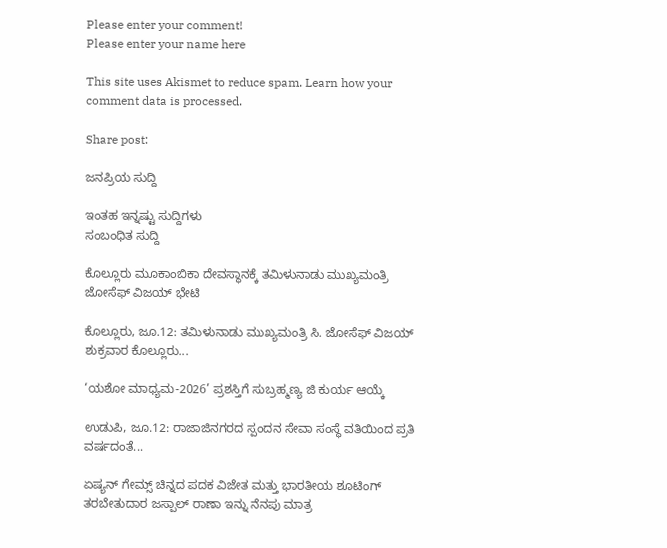Please enter your comment!
Please enter your name here

This site uses Akismet to reduce spam. Learn how your comment data is processed.

Share post:

ಜನಪ್ರಿಯ ಸುದ್ದಿ

ಇಂತಹ ಇನ್ನಷ್ಟು ಸುದ್ದಿಗಳು
ಸಂಬಂಧಿತ ಸುದ್ದಿ

ಕೊಲ್ಲೂರು ಮೂಕಾಂಬಿಕಾ ದೇವಸ್ಥಾನಕ್ಕೆ ತಮಿಳುನಾಡು ಮುಖ್ಯಮಂತ್ರಿ ಜೋಸೆಫ್ ವಿಜಯ್ ಭೇಟಿ

ಕೊಲ್ಲೂರು, ಜೂ.12: ತಮಿಳುನಾಡು ಮುಖ್ಯಮಂತ್ರಿ ಸಿ. ಜೋಸೆಫ್ ವಿಜಯ್ ಶುಕ್ರವಾರ ಕೊಲ್ಲೂರು...

‘ಯಶೋ ಮಾಧ್ಯಮ-2026’ ಪ್ರಶಸ್ತಿಗೆ ಸುಬ್ರಹ್ಮಣ್ಯ ಜಿ ಕುರ್ಯ ಆಯ್ಕೆ

ಉಡುಪಿ, ಜೂ.12: ರಾಜಾಜಿನಗರದ ಸ್ಪಂದನ ಸೇವಾ ಸಂಸ್ಥೆ ವತಿಯಿಂದ ಪ್ರತಿ ವರ್ಷದಂತೆ...

ಏಷ್ಯನ್ ಗೇಮ್ಸ್ ಚಿನ್ನದ ಪದಕ ವಿಜೇತ ಮತ್ತು ಭಾರತೀಯ ಶೂಟಿಂಗ್ ತರಬೇತುದಾರ ಜಸ್ಪಾಲ್ ರಾಣಾ ಇನ್ನು ನೆನಪು ಮಾತ್ರ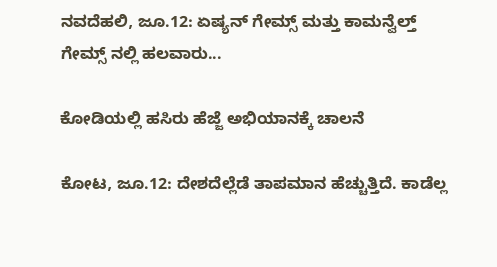ನವದೆಹಲಿ, ಜೂ.12: ಏಷ್ಯನ್ ಗೇಮ್ಸ್ ಮತ್ತು ಕಾಮನ್ವೆಲ್ತ್ ಗೇಮ್ಸ್ ನಲ್ಲಿ ಹಲವಾರು...

ಕೋಡಿಯಲ್ಲಿ ಹಸಿರು ಹೆಜ್ಜೆ ಅಭಿಯಾನಕ್ಕೆ ಚಾಲನೆ

ಕೋಟ, ಜೂ.12: ದೇಶದೆಲ್ಲೆಡೆ ತಾಪಮಾನ ಹೆಚ್ಚುತ್ತಿದೆ. ಕಾಡೆಲ್ಲ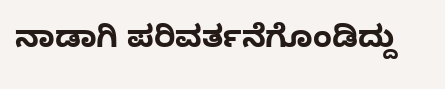ನಾಡಾಗಿ ಪರಿವರ್ತನೆಗೊಂಡಿದ್ದು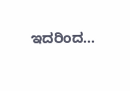ಇದರಿಂದ...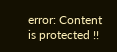error: Content is protected !!